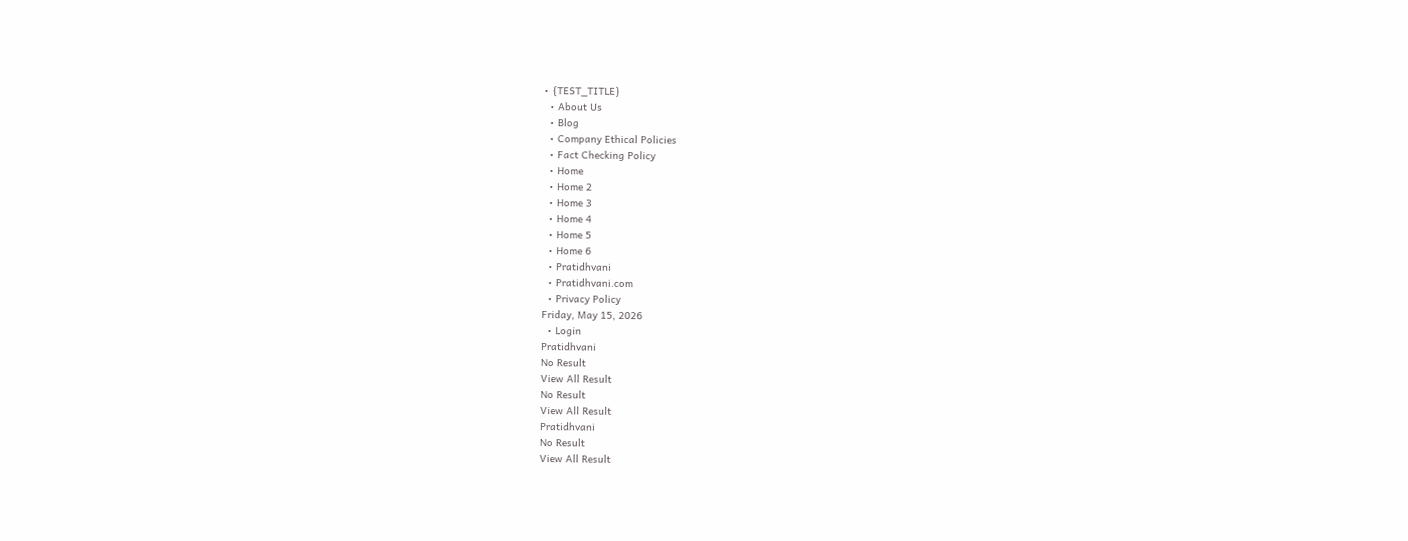• {TEST_TITLE}
  • About Us
  • Blog
  • Company Ethical Policies
  • Fact Checking Policy
  • Home
  • Home 2
  • Home 3
  • Home 4
  • Home 5
  • Home 6
  • Pratidhvani
  • Pratidhvani.com
  • Privacy Policy
Friday, May 15, 2026
  • Login
Pratidhvani
No Result
View All Result
No Result
View All Result
Pratidhvani
No Result
View All Result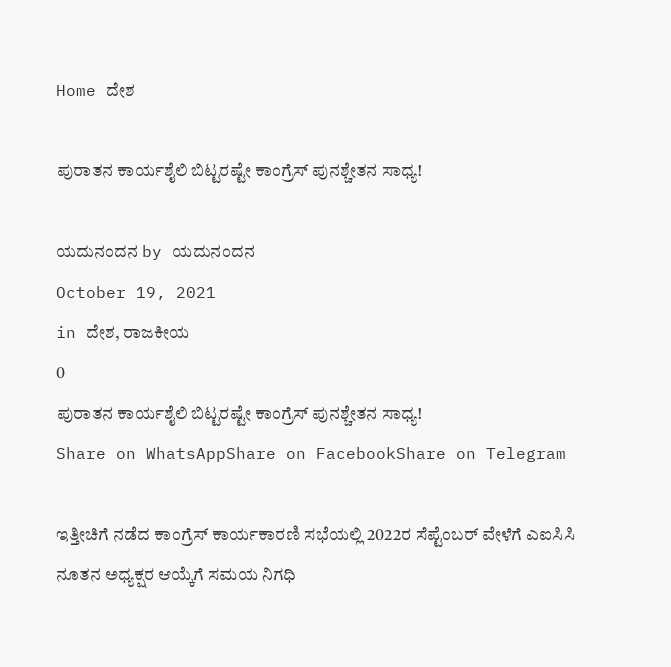Home ದೇಶ

ಪುರಾತನ ಕಾರ್ಯಶೈಲಿ ಬಿಟ್ಟರಷ್ಟೇ ಕಾಂಗ್ರೆಸ್ ಪುನಶ್ಚೇತನ ಸಾಧ್ಯ!

ಯದುನಂದನ by ಯದುನಂದನ
October 19, 2021
in ದೇಶ, ರಾಜಕೀಯ
0
ಪುರಾತನ ಕಾರ್ಯಶೈಲಿ ಬಿಟ್ಟರಷ್ಟೇ ಕಾಂಗ್ರೆಸ್ ಪುನಶ್ಚೇತನ ಸಾಧ್ಯ!
Share on WhatsAppShare on FacebookShare on Telegram

ಇತ್ತೀಚಿಗೆ ನಡೆದ ಕಾಂಗ್ರೆಸ್ ಕಾರ್ಯಕಾರಣಿ ಸಭೆಯಲ್ಲಿ 2022ರ ಸೆಪ್ಟೆಂಬರ್ ವೇಳೆಗೆ ಎಐಸಿಸಿ ನೂತನ ಅಧ್ಯಕ್ಷರ ಆಯ್ಕೆಗೆ ಸಮಯ ನಿಗಧಿ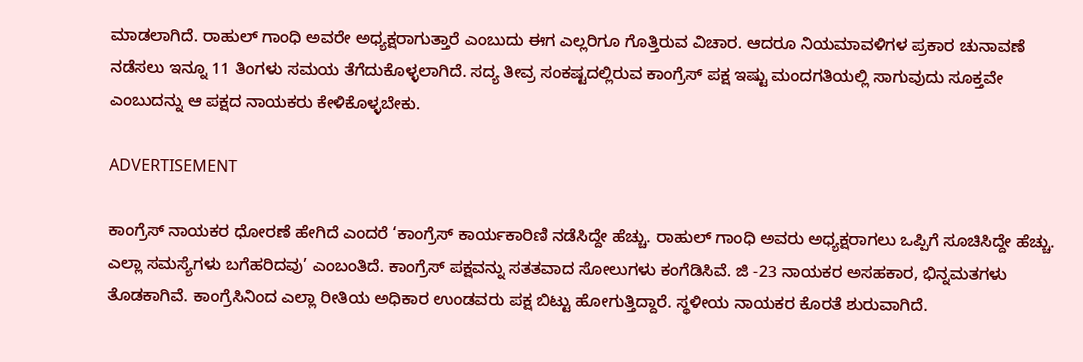ಮಾಡಲಾಗಿದೆ. ರಾಹುಲ್ ಗಾಂಧಿ ಅವರೇ ಅಧ್ಯಕ್ಷರಾಗುತ್ತಾರೆ ಎಂಬುದು ಈಗ ಎಲ್ಲರಿಗೂ ಗೊತ್ತಿರುವ ವಿಚಾರ. ಆದರೂ ನಿಯಮಾವಳಿಗಳ ಪ್ರಕಾರ ಚುನಾವಣೆ ನಡೆಸಲು ಇನ್ನೂ 11 ತಿಂಗಳು ಸಮಯ ತೆಗೆದುಕೊಳ್ಳಲಾಗಿದೆ‌. ಸದ್ಯ ತೀವ್ರ ಸಂಕಷ್ಟದಲ್ಲಿರುವ ಕಾಂಗ್ರೆಸ್ ಪಕ್ಷ ಇಷ್ಟು ಮಂದಗತಿಯಲ್ಲಿ ಸಾಗುವುದು ಸೂಕ್ತವೇ ಎಂಬುದನ್ನು ಆ ಪಕ್ಷದ ನಾಯಕರು ಕೇಳಿಕೊಳ್ಳಬೇಕು.

ADVERTISEMENT

ಕಾಂಗ್ರೆಸ್ ನಾಯಕರ ಧೋರಣೆ ಹೇಗಿದೆ ಎಂದರೆ ‘ಕಾಂಗ್ರೆಸ್ ಕಾರ್ಯಕಾರಿಣಿ ನಡೆಸಿದ್ದೇ ಹೆಚ್ಚು. ರಾಹುಲ್ ಗಾಂಧಿ ಅವರು ಅಧ್ಯಕ್ಷರಾಗಲು ಒಪ್ಪಿಗೆ ಸೂಚಿಸಿದ್ದೇ ಹೆಚ್ಚು. ಎಲ್ಲಾ ಸಮಸ್ಯೆಗಳು ಬಗೆಹರಿದವು’ ಎಂಬಂತಿದೆ. ಕಾಂಗ್ರೆಸ್ ಪಕ್ಷವನ್ನು ಸತತವಾದ ಸೋಲುಗಳು ಕಂಗೆಡಿಸಿವೆ. ಜಿ -23 ನಾಯಕರ ಅಸಹಕಾರ, ಭಿನ್ನಮತಗಳು ತೊಡಕಾಗಿವೆ. ಕಾಂಗ್ರೆಸಿನಿಂದ ಎಲ್ಲಾ ರೀತಿಯ ಅಧಿಕಾರ ಉಂಡವರು ಪಕ್ಷ ಬಿಟ್ಟು ಹೋಗುತ್ತಿದ್ದಾರೆ. ಸ್ಥಳೀಯ ನಾಯಕರ ಕೊರತೆ ಶುರುವಾಗಿದೆ.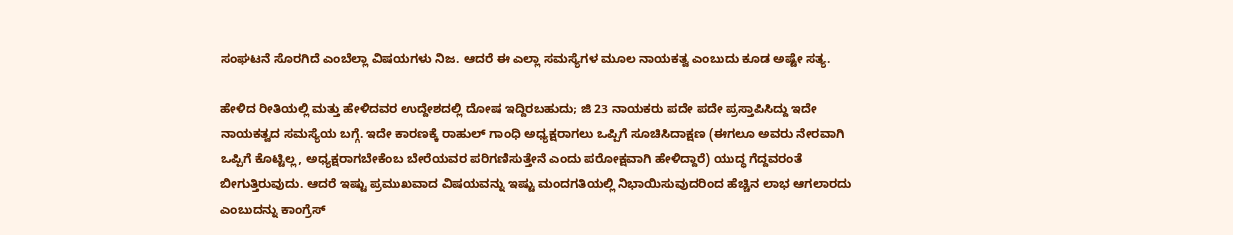ಸಂಘಟನೆ ಸೊರಗಿದೆ ಎಂಬೆಲ್ಲಾ ವಿಷಯಗಳು ನಿಜ. ಆದರೆ ಈ ಎಲ್ಲಾ ಸಮಸ್ಯೆಗಳ ಮೂಲ ನಾಯಕತ್ವ ಎಂಬುದು ಕೂಡ ಅಷ್ಟೇ ಸತ್ಯ.

ಹೇಳಿದ ರೀತಿಯಲ್ಲಿ ಮತ್ತು ಹೇಳಿದವರ ಉದ್ದೇಶದಲ್ಲಿ ದೋಷ ಇದ್ದಿರಬಹುದು; ಜಿ 23 ನಾಯಕರು ಪದೇ ಪದೇ ಪ್ರಸ್ತಾಪಿಸಿದ್ದು ಇದೇ ನಾಯಕತ್ವದ ಸಮಸ್ಯೆಯ ಬಗ್ಗೆ. ಇದೇ ಕಾರಣಕ್ಕೆ ರಾಹುಲ್ ಗಾಂಧಿ ಅಧ್ಯಕ್ಷರಾಗಲು ಒಪ್ಪಿಗೆ ಸೂಚಿಸಿದಾಕ್ಷಣ (ಈಗಲೂ ಅವರು ನೇರವಾಗಿ ಒಪ್ಪಿಗೆ ಕೊಟ್ಟಿಲ್ಲ, ಅಧ್ಯಕ್ಷರಾಗಬೇಕೆಂಬ ಬೇರೆಯವರ ಪರಿಗಣಿಸುತ್ತೇನೆ ಎಂದು ಪರೋಕ್ಷವಾಗಿ ಹೇಳಿದ್ದಾರೆ) ಯುದ್ಧ ಗೆದ್ದವರಂತೆ ಬೀಗುತ್ತಿರುವುದು. ಆದರೆ ಇಷ್ಟು ಪ್ರಮುಖವಾದ ವಿಷಯವನ್ನು ಇಷ್ಟು ಮಂದಗತಿಯಲ್ಲಿ ನಿಭಾಯಿಸುವುದರಿಂದ ಹೆಚ್ಚಿನ ಲಾಭ ಆಗಲಾರದು ಎಂಬುದನ್ನು ಕಾಂಗ್ರೆಸ್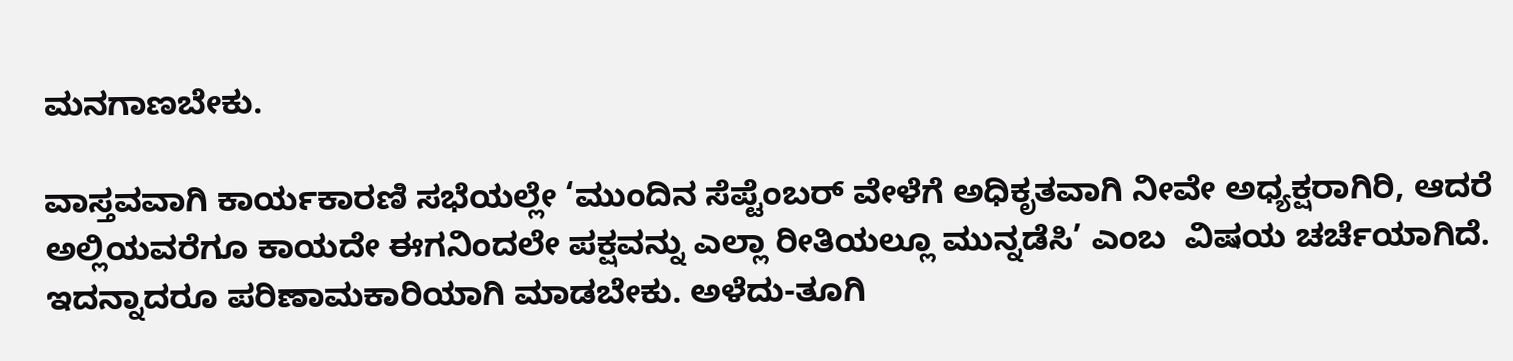ಮನಗಾಣಬೇಕು.

ವಾಸ್ತವವಾಗಿ ಕಾರ್ಯಕಾರಣಿ ಸಭೆಯಲ್ಲೇ ‘ಮುಂದಿನ‌ ಸೆಪ್ಟೆಂಬರ್ ವೇಳೆಗೆ ಅಧಿಕೃತವಾಗಿ ನೀವೇ ಅಧ್ಯಕ್ಷರಾಗಿರಿ, ಆದರೆ ಅಲ್ಲಿಯವರೆಗೂ ಕಾಯದೇ ಈಗನಿಂದಲೇ ಪಕ್ಷವನ್ನು ಎಲ್ಲಾ ರೀತಿಯಲ್ಲೂ ಮುನ್ನಡೆಸಿ’ ಎಂಬ  ವಿಷಯ ಚರ್ಚೆಯಾಗಿದೆ. ಇದನ್ನಾದರೂ ಪರಿಣಾಮಕಾರಿಯಾಗಿ ಮಾಡಬೇಕು. ಅಳೆದು-ತೂಗಿ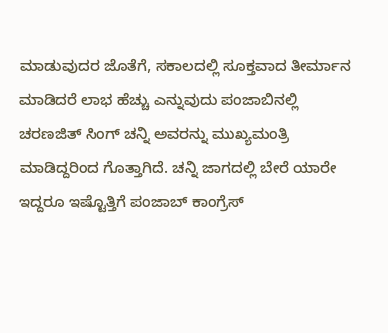ಮಾಡುವುದರ ಜೊತೆಗೆ, ಸಕಾಲದಲ್ಲಿ ಸೂಕ್ತವಾದ ತೀರ್ಮಾನ ಮಾಡಿದರೆ ಲಾಭ‌ ಹೆಚ್ಚು ಎನ್ನುವುದು ಪಂಜಾಬಿನಲ್ಲಿ ಚರಣಜಿತ್ ಸಿಂಗ್ ಚನ್ನಿ ಅವರನ್ನು ಮುಖ್ಯಮಂತ್ರಿ ಮಾಡಿದ್ದರಿಂದ ಗೊತ್ತಾಗಿದೆ. ಚನ್ನಿ ಜಾಗದಲ್ಲಿ ಬೇರೆ ಯಾರೇ ಇದ್ದರೂ ಇಷ್ಟೊತ್ತಿಗೆ ಪಂಜಾಬ್ ಕಾಂಗ್ರೆಸ್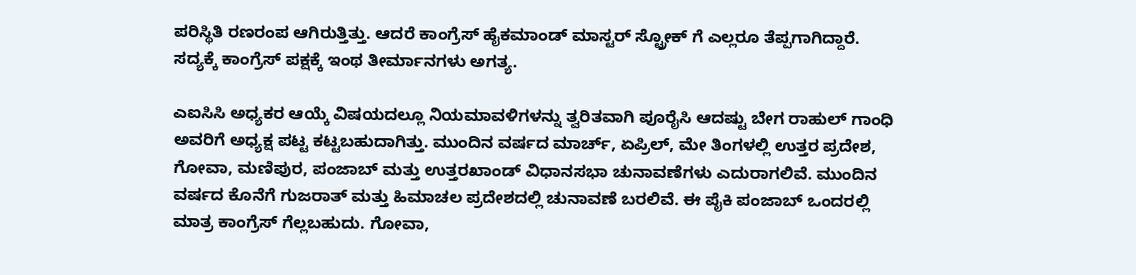ಪರಿಸ್ಥಿತಿ ರಣರಂಪ ಆಗಿರುತ್ತಿತ್ತು. ಆದರೆ ಕಾಂಗ್ರೆಸ್ ಹೈಕಮಾಂಡ್ ಮಾಸ್ಟರ್ ಸ್ಟ್ರೋಕ್ ಗೆ ಎಲ್ಲರೂ ತೆಪ್ಪಗಾಗಿದ್ದಾರೆ. ಸದ್ಯಕ್ಕೆ ಕಾಂಗ್ರೆಸ್ ಪಕ್ಷಕ್ಕೆ ಇಂಥ ತೀರ್ಮಾನಗಳು ಅಗತ್ಯ.

ಎಐಸಿಸಿ ಅಧ್ಯಕರ ಆಯ್ಕೆ ವಿಷಯದಲ್ಲೂ ನಿಯಮಾವಳಿಗಳನ್ನು ತ್ವರಿತವಾಗಿ ಪೂರೈಸಿ ಆದಷ್ಟು ಬೇಗ ರಾಹುಲ್ ಗಾಂಧಿ ಅವರಿಗೆ ಅಧ್ಯಕ್ಷ ಪಟ್ಟ ಕಟ್ಟಬಹುದಾಗಿತ್ತು. ಮುಂದಿನ ವರ್ಷದ ಮಾರ್ಚ್, ಏಪ್ರಿಲ್, ಮೇ ತಿಂಗಳಲ್ಲಿ ಉತ್ತರ ಪ್ರದೇಶ, ಗೋವಾ, ಮಣಿಪುರ, ಪಂಜಾಬ್ ಮತ್ತು ಉತ್ತರಖಾಂಡ್‌ ವಿಧಾನಸಭಾ ಚುನಾವಣೆಗಳು ಎದುರಾಗಲಿವೆ. ಮುಂದಿನ ವರ್ಷದ ಕೊನೆಗೆ ಗುಜರಾತ್ ಮತ್ತು ಹಿಮಾಚಲ ಪ್ರದೇಶದಲ್ಲಿ ‌ಚುನಾವಣೆ ಬರಲಿವೆ. ಈ ಪೈಕಿ ಪಂಜಾಬ್ ಒಂದರಲ್ಲಿ ಮಾತ್ರ ಕಾಂಗ್ರೆಸ್ ಗೆಲ್ಲಬಹುದು. ಗೋವಾ,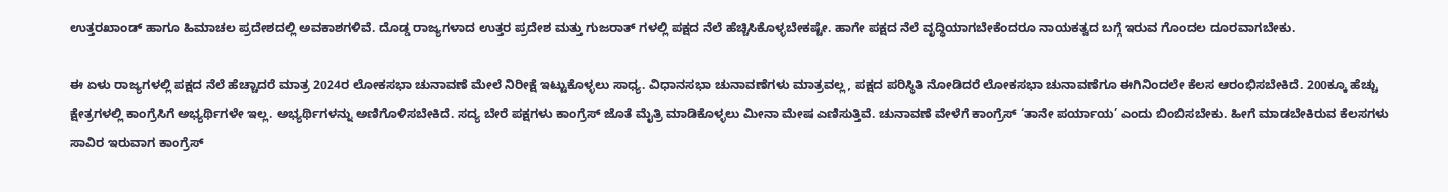ಉತ್ತರಖಾಂಡ್‌ ಹಾಗೂ ಹಿಮಾಚಲ ಪ್ರದೇಶದಲ್ಲಿ ಅವಕಾಶಗಳಿವೆ. ದೊಡ್ಡ ರಾಜ್ಯಗಳಾದ ಉತ್ತರ ಪ್ರದೇಶ ಮತ್ತು ಗುಜರಾತ್ ಗಳಲ್ಲಿ ಪಕ್ಷದ ನೆಲೆ ಹೆಚ್ಚಿಸಿಕೊಳ್ಳಬೇಕಷ್ಟೇ. ಹಾಗೇ ಪಕ್ಷದ ನೆಲೆ ವೃದ್ಧಿಯಾಗಬೇಕೆಂದರೂ ನಾಯಕತ್ವದ ಬಗ್ಗೆ ಇರುವ ಗೊಂದಲ ದೂರವಾಗಬೇಕು.

ಈ ಏಳು ರಾಜ್ಯಗಳಲ್ಲಿ ಪಕ್ಷದ ನೆಲೆ ಹೆಚ್ಚಾದರೆ ಮಾತ್ರ 2024ರ ಲೋಕಸಭಾ ಚುನಾವಣೆ ಮೇಲೆ ನಿರೀಕ್ಷೆ ಇಟ್ಟುಕೊಳ್ಳಲು ಸಾಧ್ಯ. ವಿಧಾನಸಭಾ ಚುನಾವಣೆಗಳು ಮಾತ್ರವಲ್ಲ, ಪಕ್ಷದ ಪರಿಸ್ಥಿತಿ ನೋಡಿದರೆ ಲೋಕಸಭಾ ಚುನಾವಣೆಗೂ ಈಗಿನಿಂದಲೇ ಕೆಲಸ ಆರಂಭಿಸಬೇಕಿದೆ. 200ಕ್ಕೂ ಹೆಚ್ಚು ಕ್ಷೇತ್ರಗಳಲ್ಲಿ ಕಾಂಗ್ರೆಸಿಗೆ ಅಭ್ಯರ್ಥಿಗಳೇ ಇಲ್ಲ. ಅಭ್ಯರ್ಥಿಗಳನ್ನು‌ ಅಣಿಗೊಳಿಸಬೇಕಿದೆ. ಸದ್ಯ ಬೇರೆ ಪಕ್ಷಗಳು ಕಾಂಗ್ರೆಸ್ ಜೊತೆ ಮೈತ್ರಿ ಮಾಡಿಕೊಳ್ಳಲು ಮೀನಾ ಮೇಷ ಎಣಿಸುತ್ತಿವೆ. ಚುನಾವಣೆ ವೇಳೆಗೆ ಕಾಂಗ್ರೆಸ್ ‘ತಾನೇ ಪರ್ಯಾಯ’ ಎಂದು ಬಿಂಬಿಸಬೇಕು. ಹೀಗೆ ಮಾಡಬೇಕಿರುವ ಕೆಲಸಗಳು ಸಾವಿರ ಇರುವಾಗ ಕಾಂಗ್ರೆಸ್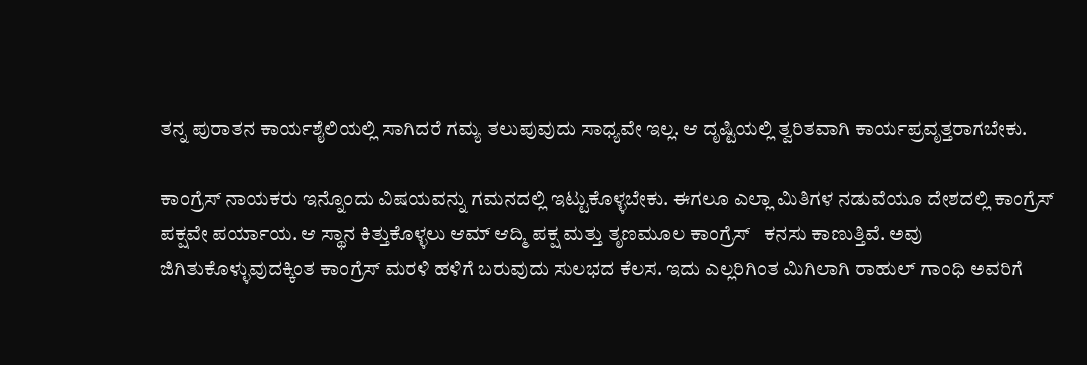ತನ್ನ ಪುರಾತನ ಕಾರ್ಯಶೈಲಿಯಲ್ಲಿ ಸಾಗಿದರೆ ಗಮ್ಯ ತಲುಪುವುದು ಸಾಧ್ಯವೇ ಇಲ್ಲ. ಆ ದೃಷ್ಟಿಯಲ್ಲಿ ತ್ವರಿತವಾಗಿ ಕಾರ್ಯಪ್ರವೃತ್ತರಾಗಬೇಕು.

ಕಾಂಗ್ರೆಸ್ ನಾಯಕರು ಇನ್ನೊಂದು ವಿಷಯವನ್ನು ಗಮನದಲ್ಲಿ ಇಟ್ಟುಕೊಳ್ಳಬೇಕು. ಈಗಲೂ ಎಲ್ಲಾ ಮಿತಿಗಳ ನಡುವೆಯೂ ದೇಶದಲ್ಲಿ ಕಾಂಗ್ರೆಸ್ ಪಕ್ಷವೇ ಪರ್ಯಾಯ. ಆ ಸ್ಥಾನ ಕಿತ್ತುಕೊಳ್ಳಲು ಆಮ್ ಆದ್ಮಿ ಪಕ್ಷ ಮತ್ತು ತೃಣಮೂಲ ಕಾಂಗ್ರೆಸ್   ಕನಸು ಕಾಣುತ್ತಿವೆ. ಅವು‌ ಜಿಗಿತುಕೊಳ್ಳುವುದಕ್ಕಿಂತ‌ ಕಾಂಗ್ರೆಸ್ ಮರಳಿ ಹಳಿಗೆ ಬರುವುದು ಸುಲಭದ ಕೆಲಸ. ಇದು ಎಲ್ಲರಿಗಿಂತ ಮಿಗಿಲಾಗಿ ರಾಹುಲ್ ಗಾಂಧಿ ಅವರಿಗೆ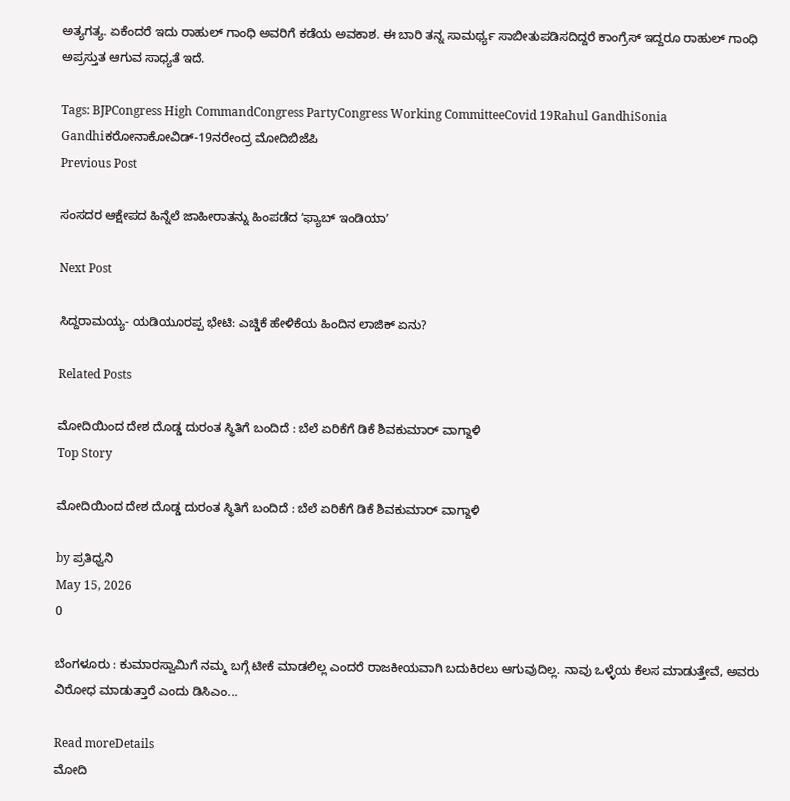ಅತ್ಯಗತ್ಯ. ಏಕೆಂದರೆ ಇದು ರಾಹುಲ್ ಗಾಂಧಿ ಅವರಿಗೆ ಕಡೆಯ ಅವಕಾಶ. ಈ ಬಾರಿ ತನ್ನ ಸಾಮರ್ಥ್ಯ ಸಾಬೀತುಪಡಿಸದಿದ್ದರೆ ಕಾಂಗ್ರೆಸ್ ಇದ್ದರೂ ರಾಹುಲ್ ಗಾಂಧಿ ಅಪ್ರಸ್ತುತ ಆಗುವ ಸಾಧ್ಯತೆ ಇದೆ.

Tags: BJPCongress High CommandCongress PartyCongress Working CommitteeCovid 19Rahul GandhiSonia Gandhiಕರೋನಾಕೋವಿಡ್-19ನರೇಂದ್ರ ಮೋದಿಬಿಜೆಪಿ
Previous Post

ಸಂಸದರ ಆಕ್ಷೇಪದ ಹಿನ್ನೆಲೆ ಜಾಹೀರಾತನ್ನು ಹಿಂಪಡೆದ ʻಫ್ಯಾಬ್‌ ಇಂಡಿಯಾʼ

Next Post

ಸಿದ್ದರಾಮಯ್ಯ- ಯಡಿಯೂರಪ್ಪ ಭೇಟಿ: ಎಚ್ಡಿಕೆ ಹೇಳಿಕೆಯ ಹಿಂದಿನ ಲಾಜಿಕ್ ಏನು?

Related Posts

ಮೋದಿಯಿಂದ ದೇಶ ದೊಡ್ಡ ದುರಂತ ಸ್ಥಿತಿಗೆ ಬಂದಿದೆ : ಬೆಲೆ ಏರಿಕೆಗೆ ಡಿಕೆ ಶಿವಕುಮಾರ್‌ ವಾಗ್ದಾಳಿ
Top Story

ಮೋದಿಯಿಂದ ದೇಶ ದೊಡ್ಡ ದುರಂತ ಸ್ಥಿತಿಗೆ ಬಂದಿದೆ : ಬೆಲೆ ಏರಿಕೆಗೆ ಡಿಕೆ ಶಿವಕುಮಾರ್‌ ವಾಗ್ದಾಳಿ

by ಪ್ರತಿಧ್ವನಿ
May 15, 2026
0

ಬೆಂಗಳೂರು : ಕುಮಾರಸ್ವಾಮಿಗೆ ನಮ್ಮ ಬಗ್ಗೆ ಟೀಕೆ ಮಾಡಲಿಲ್ಲ ಎಂದರೆ ರಾಜಕೀಯವಾಗಿ ಬದುಕಿರಲು ಆಗುವುದಿಲ್ಲ. ನಾವು ಒಳ್ಳೆಯ ಕೆಲಸ ಮಾಡುತ್ತೇವೆ, ಅವರು ವಿರೋಧ ಮಾಡುತ್ತಾರೆ ಎಂದು ಡಿಸಿಎಂ...

Read moreDetails
ಮೋದಿ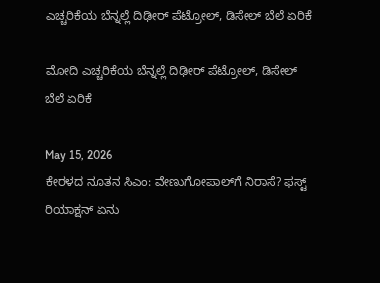ಎಚ್ಚರಿಕೆಯ ಬೆನ್ನಲ್ಲೆ ದಿಢೀರ್‌ ಪೆಟ್ರೋಲ್‌, ಡಿಸೇಲ್‌ ಬೆಲೆ ಏರಿಕೆ

ಮೋದಿ ಎಚ್ಚರಿಕೆಯ ಬೆನ್ನಲ್ಲೆ ದಿಢೀರ್‌ ಪೆಟ್ರೋಲ್‌, ಡಿಸೇಲ್‌ ಬೆಲೆ ಏರಿಕೆ

May 15, 2026
ಕೇರಳದ ನೂತನ ಸಿಎಂ: ವೇಣುಗೋಪಾಲ್‌ಗೆ ನಿರಾಸೆ? ಫಸ್ಟ್ ರಿಯಾಕ್ಷನ್ ಏನು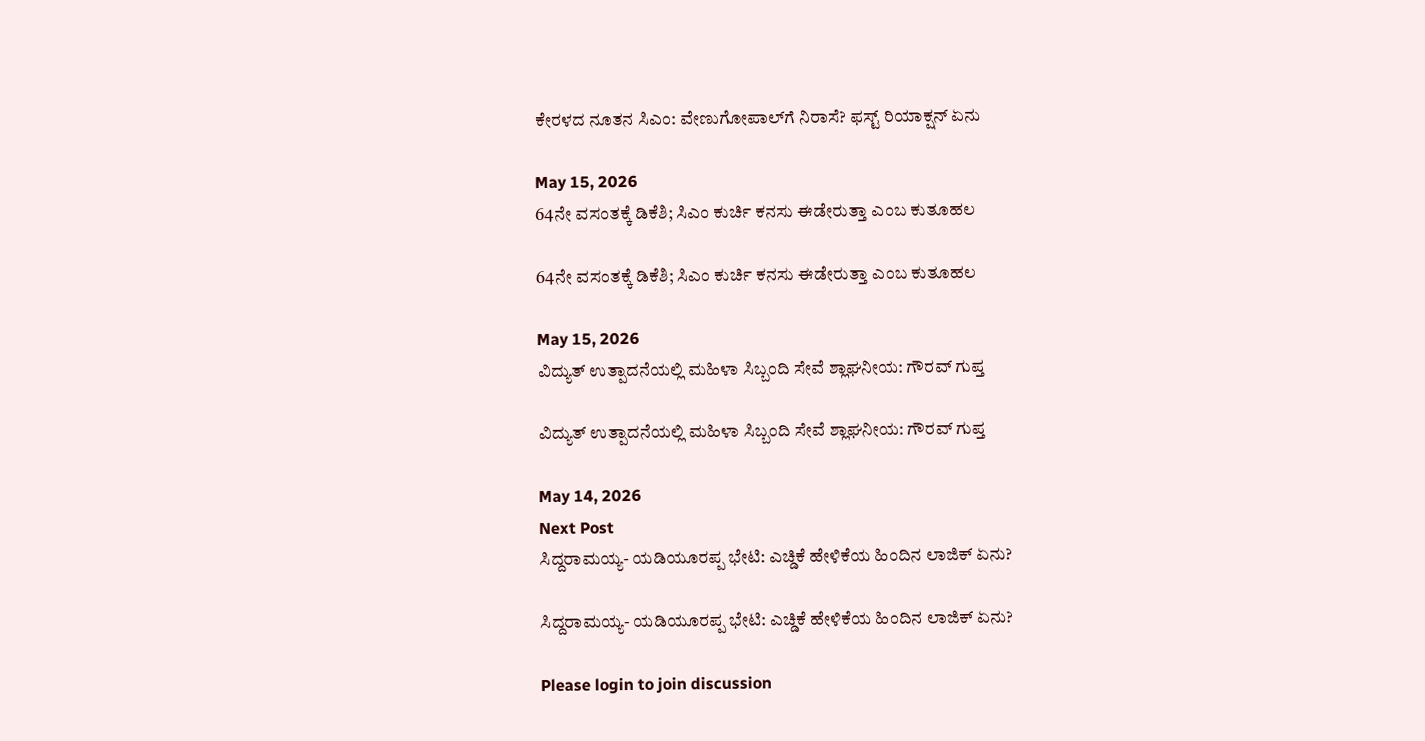ಕೇರಳದ ನೂತನ ಸಿಎಂ: ವೇಣುಗೋಪಾಲ್‌ಗೆ ನಿರಾಸೆ? ಫಸ್ಟ್ ರಿಯಾಕ್ಷನ್ ಏನು

May 15, 2026
64ನೇ ವಸಂತಕ್ಕೆ ಡಿಕೆಶಿ; ಸಿಎಂ ಕುರ್ಚಿ ಕನಸು ಈಡೇರುತ್ತಾ ಎಂಬ ಕುತೂಹಲ

64ನೇ ವಸಂತಕ್ಕೆ ಡಿಕೆಶಿ; ಸಿಎಂ ಕುರ್ಚಿ ಕನಸು ಈಡೇರುತ್ತಾ ಎಂಬ ಕುತೂಹಲ

May 15, 2026
ವಿದ್ಯುತ್ ಉತ್ಪಾದನೆಯಲ್ಲಿ ಮಹಿಳಾ ಸಿಬ್ಬಂದಿ ಸೇವೆ ಶ್ಲಾಘನೀಯ: ಗೌರವ್ ಗುಪ್ತ

ವಿದ್ಯುತ್ ಉತ್ಪಾದನೆಯಲ್ಲಿ ಮಹಿಳಾ ಸಿಬ್ಬಂದಿ ಸೇವೆ ಶ್ಲಾಘನೀಯ: ಗೌರವ್ ಗುಪ್ತ

May 14, 2026
Next Post
ಸಿದ್ದರಾಮಯ್ಯ- ಯಡಿಯೂರಪ್ಪ ಭೇಟಿ: ಎಚ್ಡಿಕೆ ಹೇಳಿಕೆಯ ಹಿಂದಿನ ಲಾಜಿಕ್ ಏನು?

ಸಿದ್ದರಾಮಯ್ಯ- ಯಡಿಯೂರಪ್ಪ ಭೇಟಿ: ಎಚ್ಡಿಕೆ ಹೇಳಿಕೆಯ ಹಿಂದಿನ ಲಾಜಿಕ್ ಏನು?

Please login to join discussion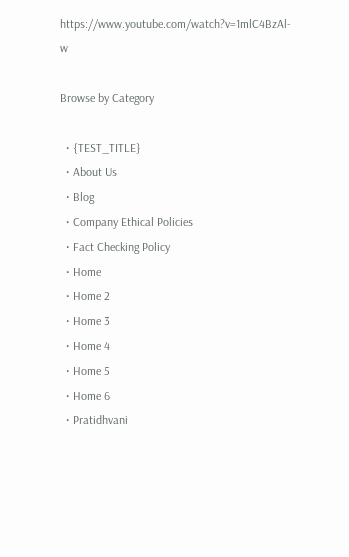https://www.youtube.com/watch?v=1mlC4BzAl-w

Browse by Category

  • {TEST_TITLE}
  • About Us
  • Blog
  • Company Ethical Policies
  • Fact Checking Policy
  • Home
  • Home 2
  • Home 3
  • Home 4
  • Home 5
  • Home 6
  • Pratidhvani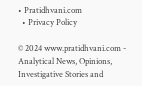• Pratidhvani.com
  • Privacy Policy

© 2024 www.pratidhvani.com - Analytical News, Opinions, Investigative Stories and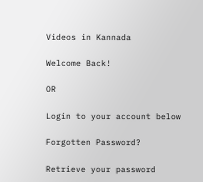Videos in Kannada

Welcome Back!

OR

Login to your account below

Forgotten Password?

Retrieve your password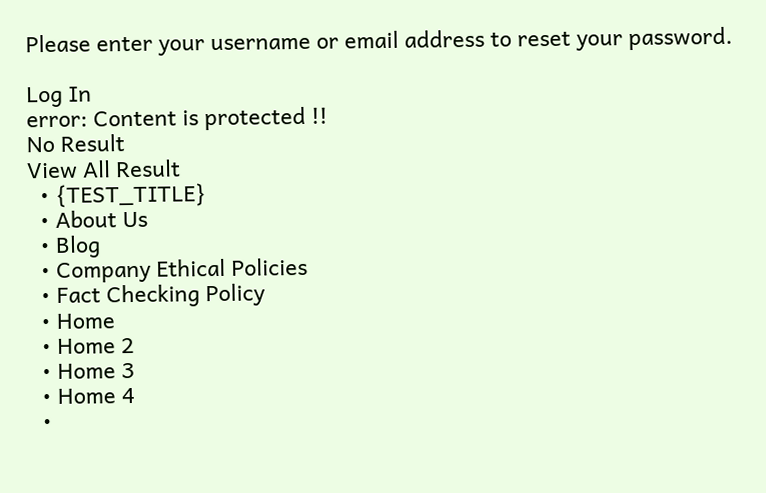Please enter your username or email address to reset your password.

Log In
error: Content is protected !!
No Result
View All Result
  • {TEST_TITLE}
  • About Us
  • Blog
  • Company Ethical Policies
  • Fact Checking Policy
  • Home
  • Home 2
  • Home 3
  • Home 4
  •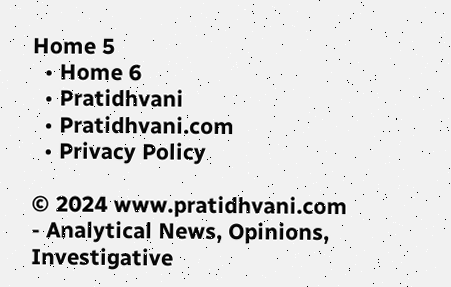Home 5
  • Home 6
  • Pratidhvani
  • Pratidhvani.com
  • Privacy Policy

© 2024 www.pratidhvani.com - Analytical News, Opinions, Investigative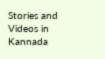Stories and Videos in Kannada